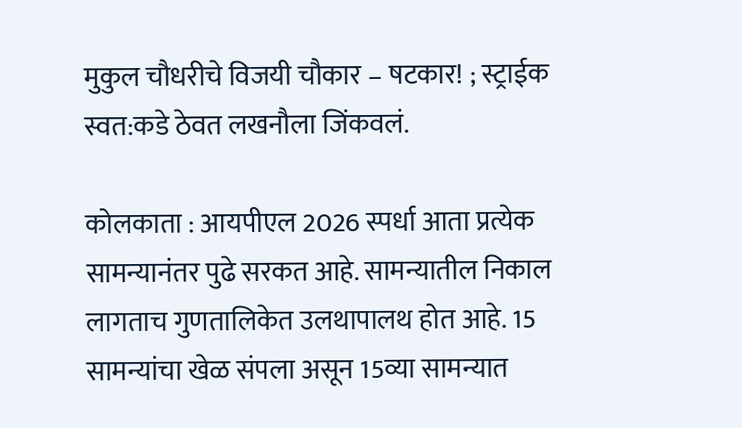मुकुल चौधरीचे विजयी चौकार – षटकार! ; स्ट्राईक स्वत:कडे ठेवत लखनौला जिंकवलं.

कोलकाता : आयपीएल 2026 स्पर्धा आता प्रत्येक सामन्यानंतर पुढे सरकत आहे. सामन्यातील निकाल लागताच गुणतालिकेत उलथापालथ होत आहे. 15 सामन्यांचा खेळ संपला असून 15व्या सामन्यात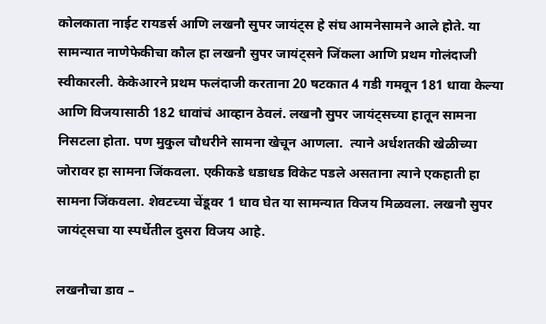कोलकाता नाईट रायडर्स आणि लखनौ सुपर जायंट्स हे संघ आमनेसामने आले होते. या सामन्यात नाणेफेकीचा कौल हा लखनौ सुपर जायंट्सने जिंकला आणि प्रथम गोलंदाजी स्वीकारली. केकेआरने प्रथम फलंदाजी करताना 20 षटकात 4 गडी गमवून 181 धावा केल्या आणि विजयासाठी 182 धावांचं आव्हान ठेवलं. लखनौ सुपर जायंट्सच्या हातून सामना निसटला होता. पण मुकुल चौधरीने सामना खेचून आणला.  त्याने अर्धशतकी खेळीच्या जोरावर हा सामना जिंकवला. एकीकडे धडाधड विकेट पडले असताना त्याने एकहाती हा सामना जिंकवला. शेवटच्या चेंडूवर 1 धाव घेत या सामन्यात विजय मिळवला. लखनौ सुपर जायंट्सचा या स्पर्धेतील दुसरा विजय आहे.

लखनौचा डाव –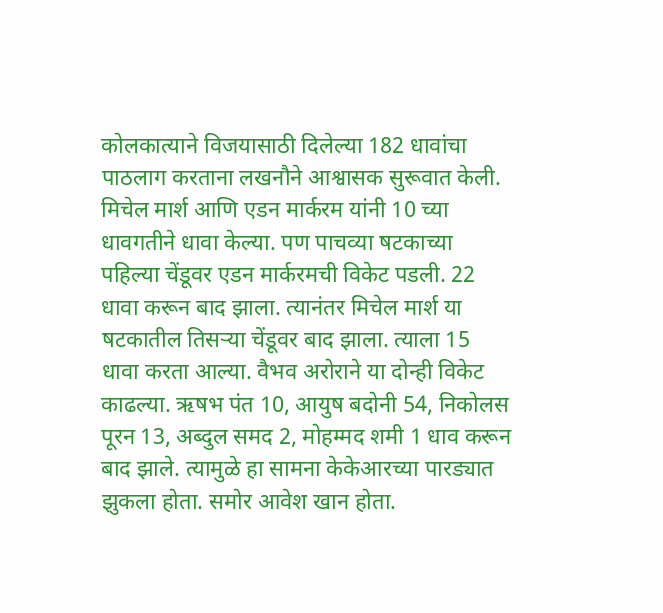कोलकात्याने विजयासाठी दिलेल्या 182 धावांचा पाठलाग करताना लखनौने आश्वासक सुरूवात केली. मिचेल मार्श आणि एडन मार्करम यांनी 10 च्या धावगतीने धावा केल्या. पण पाचव्या षटकाच्या पहिल्या चेंडूवर एडन मार्करमची विकेट पडली. 22 धावा करून बाद झाला. त्यानंतर मिचेल मार्श या षटकातील तिसऱ्या चेंडूवर बाद झाला. त्याला 15 धावा करता आल्या. वैभव अरोराने या दोन्ही विकेट काढल्या. ऋषभ पंत 10, आयुष बदोनी 54, निकोलस पूरन 13, अब्दुल समद 2, मोहम्मद शमी 1 धाव करून बाद झाले. त्यामुळे हा सामना केकेआरच्या पारड्यात झुकला होता. समोर आवेश खान होता.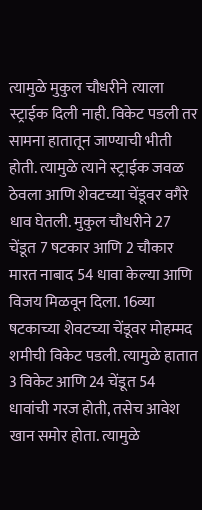त्यामुळे मुकुल चौधरीने त्याला स्ट्राईक दिली नाही. विकेट पडली तर सामना हातातून जाण्याची भीती होती. त्यामुळे त्याने स्ट्राईक जवळ ठेवला आणि शेवटच्या चेंडूवर वगैरे धाव घेतली. मुकुल चौधरीने 27 चेंडूत 7 षटकार आणि 2 चौकार मारत नाबाद 54 धावा केल्या आणि विजय मिळवून दिला. 16व्या षटकाच्या शेवटच्या चेंडूवर मोहम्मद शमीची विकेट पडली. त्यामुळे हातात 3 विकेट आणि 24 चेंडूत 54 धावांची गरज होती, तसेच आवेश खान समोर होता. त्यामुळे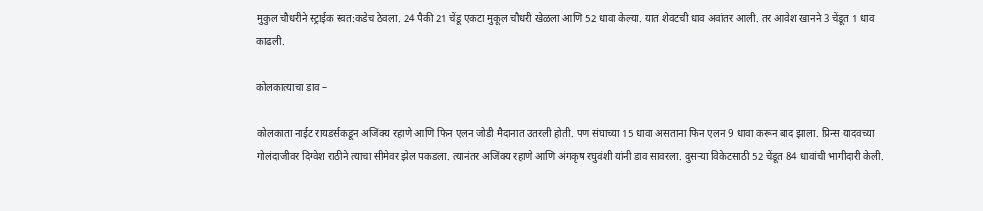मुकुल चौधरीने स्ट्राईक स्वत:कडेच ठेवला. 24 पैकी 21 चेंडू एकटा मुकूल चौधरी खेळला आणि 52 धावा केल्या. यात शेवटची धाव अवांतर आली. तर आवेश खानने 3 चेंडूत 1 धाव काढली.

कोलकात्याचा डाव –

कोलकाता नाईट रायडर्सकडून अजिंक्य रहाणे आणि फिन एलन जोडी मैदानात उतरली होती. पण संघाच्या 15 धावा असताना फिन एलन 9 धावा करून बाद झाला. प्रिन्स यादवच्या गोलंदाजीवर दिग्वेश राठीने त्याचा सीमेवर झेल पकडला. त्यानंतर अजिंक्य रहाणे आणि अंगकृष रघुवंशी यांनी डाव सावरला. दुसऱ्या विकेटसाठी 52 चेंडूत 84 धावांची भागीदारी केली.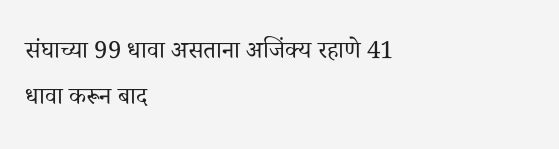संघाच्या 99 धावा असताना अजिंक्य रहाणे 41 धावा करून बाद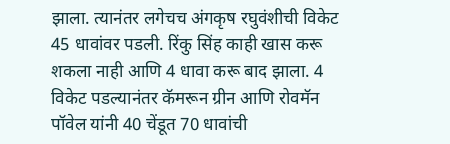झाला. त्यानंतर लगेचच अंगकृष रघुवंशीची विकेट 45 धावांवर पडली. रिंकु सिंह काही खास करू शकला नाही आणि 4 धावा करू बाद झाला. 4 विकेट पडल्यानंतर कॅमरून ग्रीन आणि रोवमॅन पॉवेल यांनी 40 चेंडूत 70 धावांची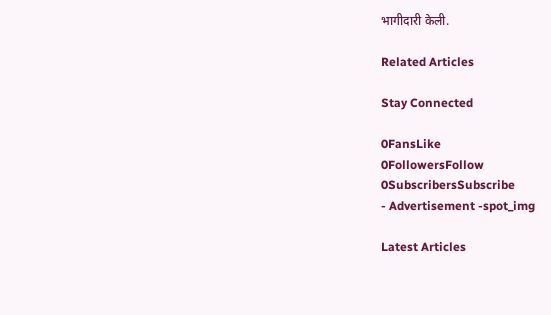भागीदारी केली.

Related Articles

Stay Connected

0FansLike
0FollowersFollow
0SubscribersSubscribe
- Advertisement -spot_img

Latest Articles